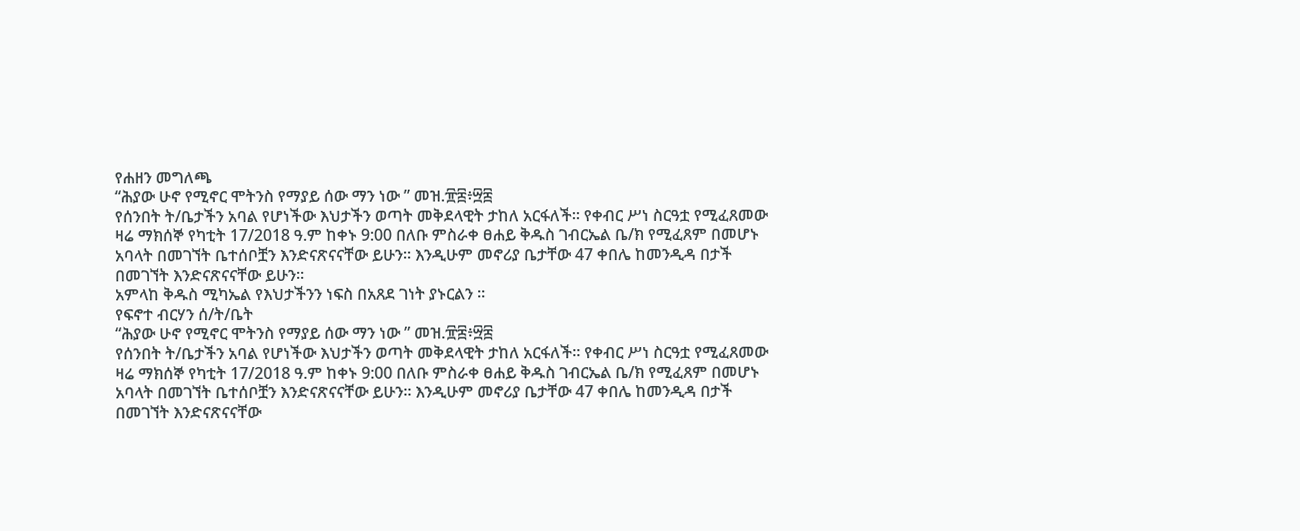የሐዘን መግለጫ
“ሕያው ሁኖ የሚኖር ሞትንስ የማያይ ሰው ማን ነው ” መዝ.፹፰፥፵፰
የሰንበት ት/ቤታችን አባል የሆነችው እህታችን ወጣት መቅደላዊት ታከለ አርፋለች። የቀብር ሥነ ስርዓቷ የሚፈጸመው ዛሬ ማክሰኞ የካቲት 17/2018 ዓ.ም ከቀኑ 9:00 በለቡ ምስራቀ ፀሐይ ቅዱስ ገብርኤል ቤ/ክ የሚፈጸም በመሆኑ አባላት በመገኘት ቤተሰቦቿን እንድናጽናናቸው ይሁን። እንዲሁም መኖሪያ ቤታቸው 47 ቀበሌ ከመንዲዳ በታች በመገኘት እንድናጽናናቸው ይሁን።
አምላከ ቅዱስ ሚካኤል የእህታችንን ነፍስ በአጸደ ገነት ያኑርልን ።
የፍኖተ ብርሃን ሰ/ት/ቤት
“ሕያው ሁኖ የሚኖር ሞትንስ የማያይ ሰው ማን ነው ” መዝ.፹፰፥፵፰
የሰንበት ት/ቤታችን አባል የሆነችው እህታችን ወጣት መቅደላዊት ታከለ አርፋለች። የቀብር ሥነ ስርዓቷ የሚፈጸመው ዛሬ ማክሰኞ የካቲት 17/2018 ዓ.ም ከቀኑ 9:00 በለቡ ምስራቀ ፀሐይ ቅዱስ ገብርኤል ቤ/ክ የሚፈጸም በመሆኑ አባላት በመገኘት ቤተሰቦቿን እንድናጽናናቸው ይሁን። እንዲሁም መኖሪያ ቤታቸው 47 ቀበሌ ከመንዲዳ በታች በመገኘት እንድናጽናናቸው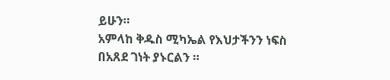ይሁን።
አምላከ ቅዱስ ሚካኤል የእህታችንን ነፍስ በአጸደ ገነት ያኑርልን ።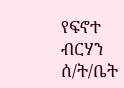የፍኖተ ብርሃን ሰ/ት/ቤት